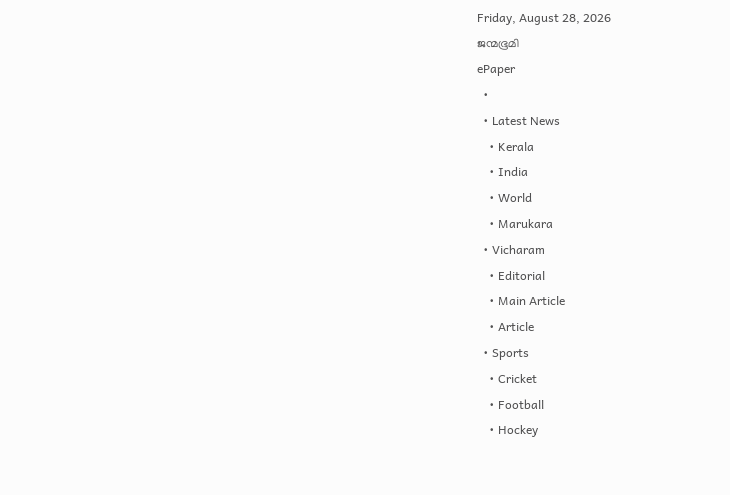Friday, August 28, 2026
ജന്മഭൂമി
ePaper
  •
  • Latest News
    • Kerala
    • India
    • World
    • Marukara
  • Vicharam
    • Editorial
    • Main Article
    • Article
  • Sports
    • Cricket
    • Football
    • Hockey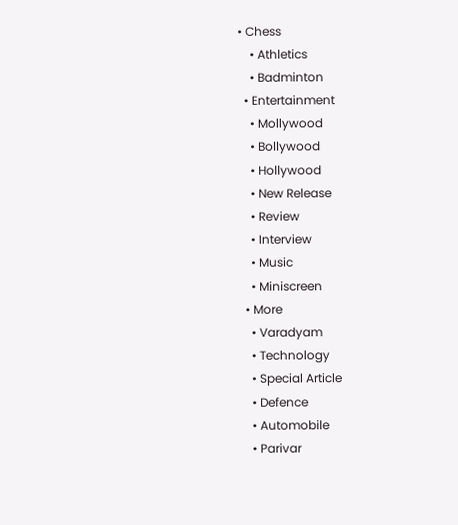• Chess
    • Athletics
    • Badminton
  • Entertainment
    • Mollywood
    • Bollywood
    • Hollywood
    • New Release
    • Review
    • Interview
    • Music
    • Miniscreen
  • More
    • Varadyam
    • Technology
    • Special Article
    • Defence
    • Automobile
    • Parivar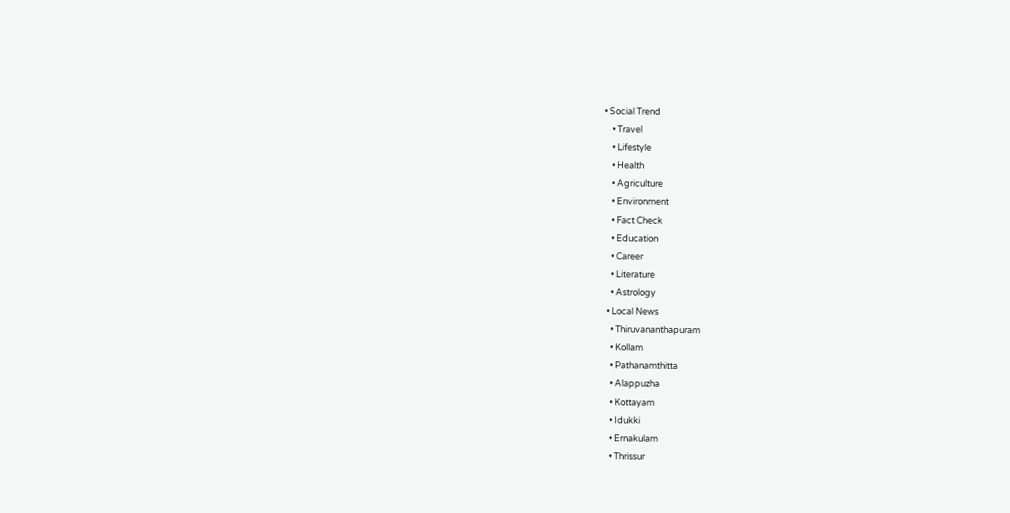• Social Trend
    • Travel
    • Lifestyle
    • Health
    • Agriculture
    • Environment
    • Fact Check
    • Education
    • Career
    • Literature
    • Astrology
  • Local News
    • Thiruvananthapuram
    • Kollam
    • Pathanamthitta
    • Alappuzha
    • Kottayam
    • Idukki
    • Ernakulam
    • Thrissur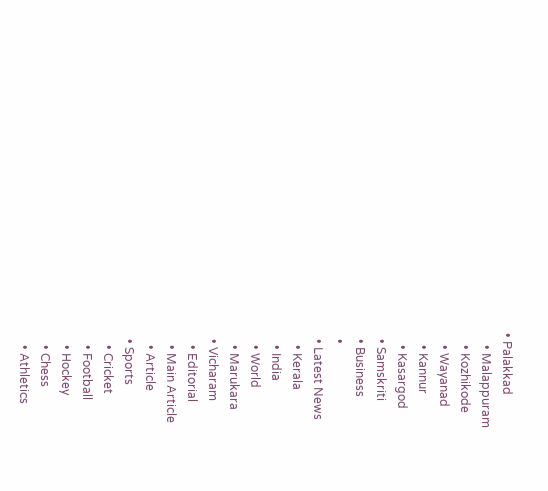• Palakkad
    • Malappuram
    • Kozhikode
    • Wayanad
    • Kannur
    • Kasargod
  • Samskriti
  • Business
  •
  • Latest News
    • Kerala
    • India
    • World
    • Marukara
  • Vicharam
    • Editorial
    • Main Article
    • Article
  • Sports
    • Cricket
    • Football
    • Hockey
    • Chess
    • Athletics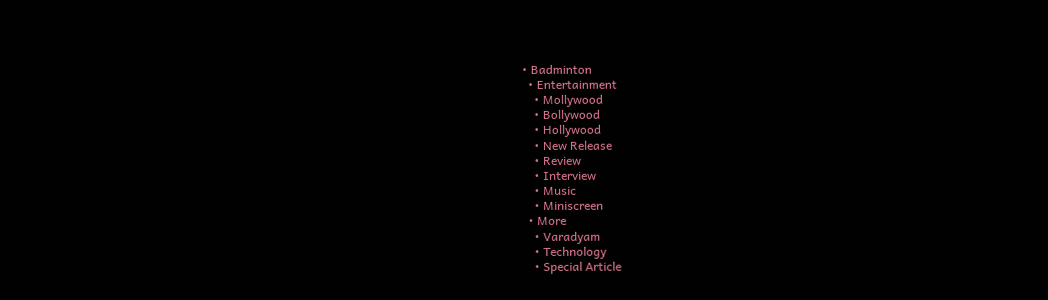• Badminton
  • Entertainment
    • Mollywood
    • Bollywood
    • Hollywood
    • New Release
    • Review
    • Interview
    • Music
    • Miniscreen
  • More
    • Varadyam
    • Technology
    • Special Article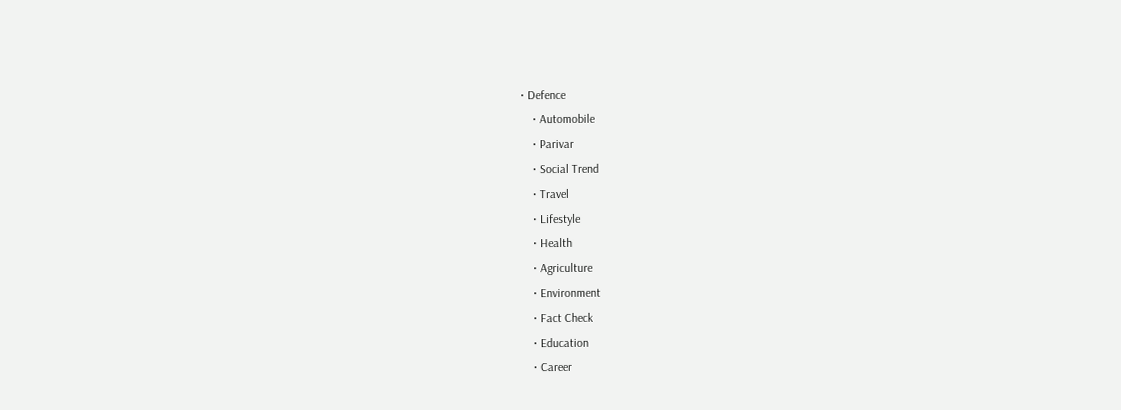• Defence
    • Automobile
    • Parivar
    • Social Trend
    • Travel
    • Lifestyle
    • Health
    • Agriculture
    • Environment
    • Fact Check
    • Education
    • Career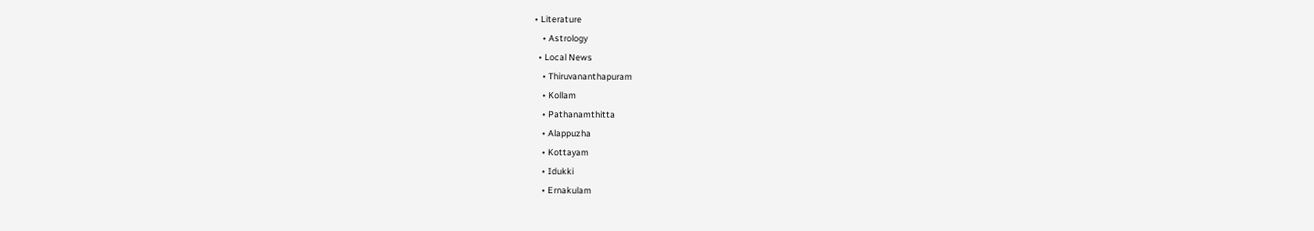• Literature
    • Astrology
  • Local News
    • Thiruvananthapuram
    • Kollam
    • Pathanamthitta
    • Alappuzha
    • Kottayam
    • Idukki
    • Ernakulam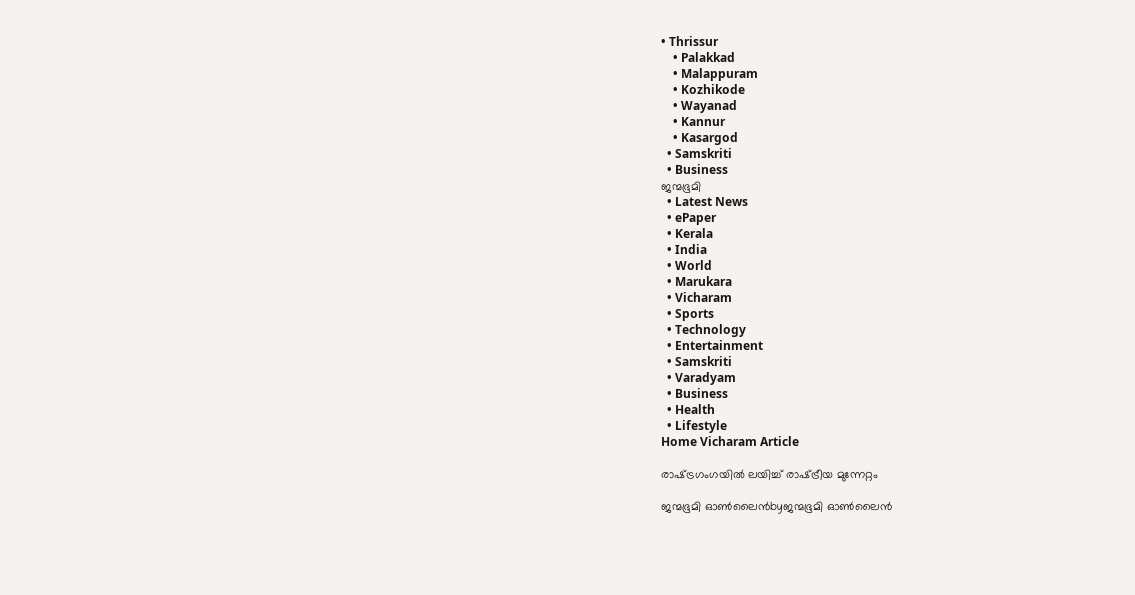• Thrissur
    • Palakkad
    • Malappuram
    • Kozhikode
    • Wayanad
    • Kannur
    • Kasargod
  • Samskriti
  • Business
ജന്മഭൂമി
  • Latest News
  • ePaper
  • Kerala
  • India
  • World
  • Marukara
  • Vicharam
  • Sports
  • Technology
  • Entertainment
  • Samskriti
  • Varadyam
  • Business
  • Health
  • Lifestyle
Home Vicharam Article

രാഷ്‌ട്രഗംഗയില്‍ ലയിച്ച് രാഷ്‌ട്രീയ മുന്നേറ്റം

ജന്മഭൂമി ഓണ്‍ലൈന്‍byജന്മഭൂമി ഓണ്‍ലൈന്‍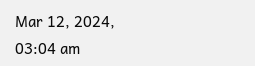Mar 12, 2024, 03:04 am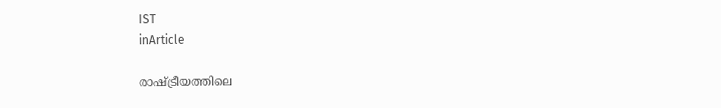IST
inArticle

രാഷ്‌ട്രീയത്തിലെ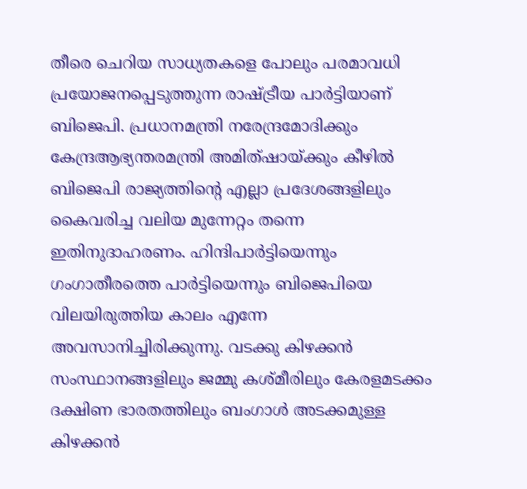തീരെ ചെറിയ സാധ്യതകളെ പോലും പരമാവധി പ്രയോജനപ്പെടുത്തുന്ന രാഷ്‌ട്രീയ പാര്‍ട്ടിയാണ് ബിജെപി. പ്രധാനമന്ത്രി നരേന്ദ്രമോദിക്കും കേന്ദ്രആഭ്യന്തരമന്ത്രി അമിത്ഷായ്‌ക്കും കീഴില്‍ ബിജെപി രാജ്യത്തിന്റെ എല്ലാ പ്രദേശങ്ങളിലും കൈവരിച്ച വലിയ മുന്നേറ്റം തന്നെ ഇതിനുദാഹരണം. ഹിന്ദിപാര്‍ട്ടിയെന്നും ഗംഗാതീരത്തെ പാര്‍ട്ടിയെന്നും ബിജെപിയെ വിലയിരുത്തിയ കാലം എന്നേ അവസാനിച്ചിരിക്കുന്നു. വടക്കു കിഴക്കന്‍ സംസ്ഥാനങ്ങളിലും ജമ്മു കശ്മീരിലും കേരളമടക്കം ദക്ഷിണ ഭാരതത്തിലും ബംഗാള്‍ അടക്കമുള്ള കിഴക്കന്‍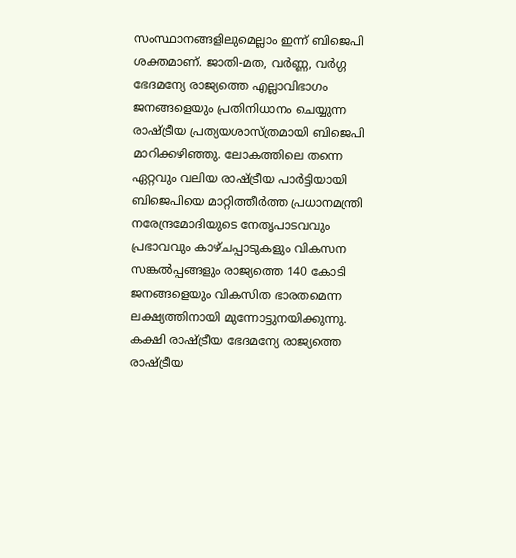സംസ്ഥാനങ്ങളിലുമെല്ലാം ഇന്ന് ബിജെപി ശക്തമാണ്. ജാതി-മത, വര്‍ണ്ണ, വര്‍ഗ്ഗ ഭേദമന്യേ രാജ്യത്തെ എല്ലാവിഭാഗം ജനങ്ങളെയും പ്രതിനിധാനം ചെയ്യുന്ന രാഷ്‌ട്രീയ പ്രത്യയശാസ്ത്രമായി ബിജെപി മാറിക്കഴിഞ്ഞു. ലോകത്തിലെ തന്നെ ഏറ്റവും വലിയ രാഷ്‌ട്രീയ പാര്‍ട്ടിയായി ബിജെപിയെ മാറ്റിത്തീര്‍ത്ത പ്രധാനമന്ത്രി നരേന്ദ്രമോദിയുടെ നേതൃപാടവവും പ്രഭാവവും കാഴ്ചപ്പാടുകളും വികസന സങ്കല്‍പ്പങ്ങളും രാജ്യത്തെ 140 കോടി ജനങ്ങളെയും വികസിത ഭാരതമെന്ന ലക്ഷ്യത്തിനായി മുന്നോട്ടുനയിക്കുന്നു. കക്ഷി രാഷ്‌ട്രീയ ഭേദമന്യേ രാജ്യത്തെ രാഷ്‌ട്രീയ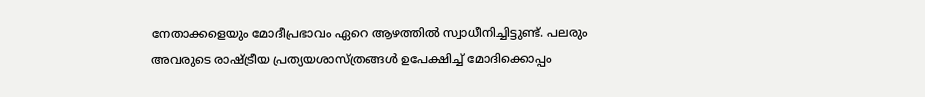നേതാക്കളെയും മോദീപ്രഭാവം ഏറെ ആഴത്തില്‍ സ്വാധീനിച്ചിട്ടുണ്ട്. പലരും അവരുടെ രാഷ്‌ട്രീയ പ്രത്യയശാസ്ത്രങ്ങള്‍ ഉപേക്ഷിച്ച് മോദിക്കൊപ്പം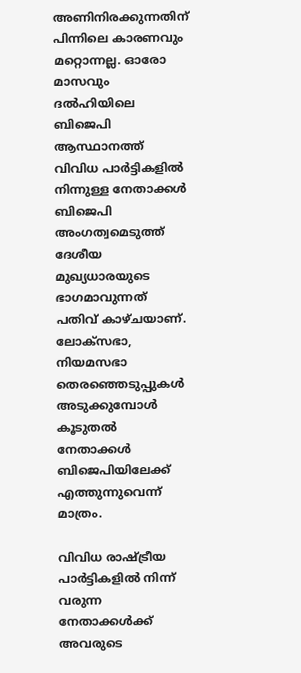അണിനിരക്കുന്നതിന് പിന്നിലെ കാരണവും മറ്റൊന്നല്ല. ഓരോ മാസവും ദല്‍ഹിയിലെ ബിജെപി ആസ്ഥാനത്ത് വിവിധ പാര്‍ട്ടികളില്‍ നിന്നുള്ള നേതാക്കള്‍ ബിജെപി അംഗത്വമെടുത്ത് ദേശീയ മുഖ്യധാരയുടെ ഭാഗമാവുന്നത് പതിവ് കാഴ്ചയാണ്. ലോക്സഭാ, നിയമസഭാ തെരഞ്ഞെടുപ്പുകള്‍ അടുക്കുമ്പോള്‍ കൂടുതല്‍ നേതാക്കള്‍ ബിജെപിയിലേക്ക് എത്തുന്നുവെന്ന് മാത്രം.

വിവിധ രാഷ്‌ട്രീയ പാര്‍ട്ടികളില്‍ നിന്ന് വരുന്ന നേതാക്കള്‍ക്ക് അവരുടെ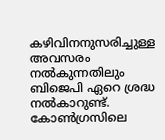കഴിവിനനുസരിച്ചുള്ള അവസരം നല്‍കുന്നതിലും ബിജെപി ഏറെ ശ്രദ്ധ നല്‍കാറുണ്ട്. കോണ്‍ഗ്രസിലെ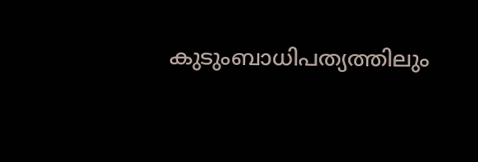കുടുംബാധിപത്യത്തിലും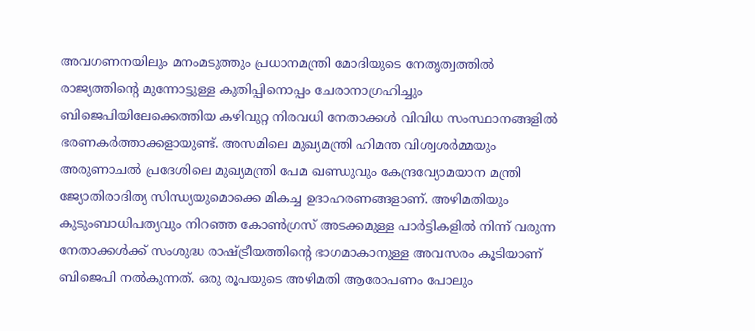അവഗണനയിലും മനംമടുത്തും പ്രധാനമന്ത്രി മോദിയുടെ നേതൃത്വത്തില്‍ രാജ്യത്തിന്റെ മുന്നോട്ടുള്ള കുതിപ്പിനൊപ്പം ചേരാനാഗ്രഹിച്ചും ബിജെപിയിലേക്കെത്തിയ കഴിവുറ്റ നിരവധി നേതാക്കള്‍ വിവിധ സംസ്ഥാനങ്ങളില്‍ ഭരണകര്‍ത്താക്കളായുണ്ട്. അസമിലെ മുഖ്യമന്ത്രി ഹിമന്ത വിശ്വശര്‍മ്മയും അരുണാചല്‍ പ്രദേശിലെ മുഖ്യമന്ത്രി പേമ ഖണ്ഡുവും കേന്ദ്രവ്യോമയാന മന്ത്രി ജ്യോതിരാദിത്യ സിന്ധ്യയുമൊക്കെ മികച്ച ഉദാഹരണങ്ങളാണ്. അഴിമതിയും കുടുംബാധിപത്യവും നിറഞ്ഞ കോണ്‍ഗ്രസ് അടക്കമുള്ള പാര്‍ട്ടികളില്‍ നിന്ന് വരുന്ന നേതാക്കള്‍ക്ക് സംശുദ്ധ രാഷ്‌ട്രീയത്തിന്റെ ഭാഗമാകാനുള്ള അവസരം കൂടിയാണ് ബിജെപി നല്‍കുന്നത്. ഒരു രൂപയുടെ അഴിമതി ആരോപണം പോലും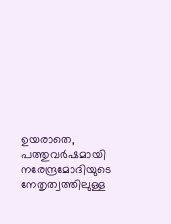ഉയരാതെ, പത്തുവര്‍ഷമായി നരേന്ദ്രമോദിയുടെ നേതൃത്വത്തിലുള്ള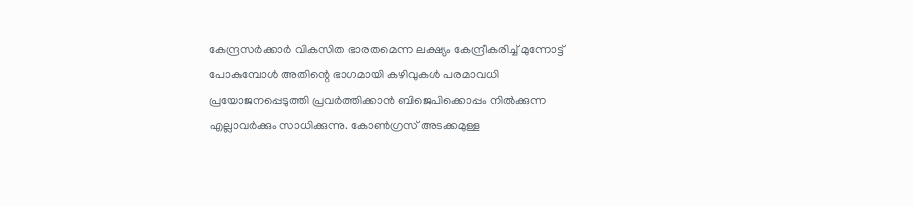കേന്ദ്രസര്‍ക്കാര്‍ വികസിത ഭാരതമെന്ന ലക്ഷ്യം കേന്ദ്രീകരിച്ച് മുന്നോട്ട് പോകുമ്പോള്‍ അതിന്റെ ഭാഗമായി കഴിവുകള്‍ പരമാവധി പ്രയോജനപ്പെടുത്തി പ്രവര്‍ത്തിക്കാന്‍ ബിജെപിക്കൊപ്പം നില്‍ക്കുന്ന എല്ലാവര്‍ക്കും സാധിക്കുന്നു. കോണ്‍ഗ്രസ് അടക്കമുള്ള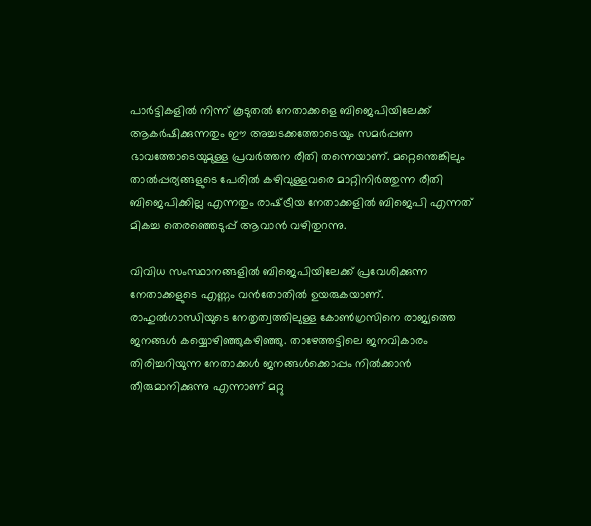പാര്‍ട്ടികളില്‍ നിന്ന് കൂടുതല്‍ നേതാക്കളെ ബിജെപിയിലേക്ക് ആകര്‍ഷിക്കുന്നതും ഈ അച്ചടക്കത്തോടെയും സമര്‍പ്പണ ഭാവത്തോടെയുമുള്ള പ്രവര്‍ത്തന രീതി തന്നെയാണ്. മറ്റെന്തെങ്കിലും താല്‍പ്പര്യങ്ങളുടെ പേരില്‍ കഴിവുള്ളവരെ മാറ്റിനിര്‍ത്തുന്ന രീതി ബിജെപിക്കില്ല എന്നതും രാഷ്‌ട്രീയ നേതാക്കളില്‍ ബിജെപി എന്നത് മികച്ച തെരഞ്ഞെടുപ്പ് ആവാന്‍ വഴിതുറന്നു.

വിവിധ സംസ്ഥാനങ്ങളില്‍ ബിജെപിയിലേക്ക് പ്രവേശിക്കുന്ന നേതാക്കളുടെ എണ്ണം വന്‍തോതില്‍ ഉയരുകയാണ്. രാഹുല്‍ഗാന്ധിയുടെ നേതൃത്വത്തിലുള്ള കോണ്‍ഗ്രസിനെ രാജ്യത്തെ ജനങ്ങള്‍ കയ്യൊഴിഞ്ഞുകഴിഞ്ഞു. താഴേത്തട്ടിലെ ജനവികാരം തിരിച്ചറിയുന്ന നേതാക്കള്‍ ജനങ്ങള്‍ക്കൊപ്പം നില്‍ക്കാന്‍ തീരുമാനിക്കുന്നു എന്നാണ് മറ്റു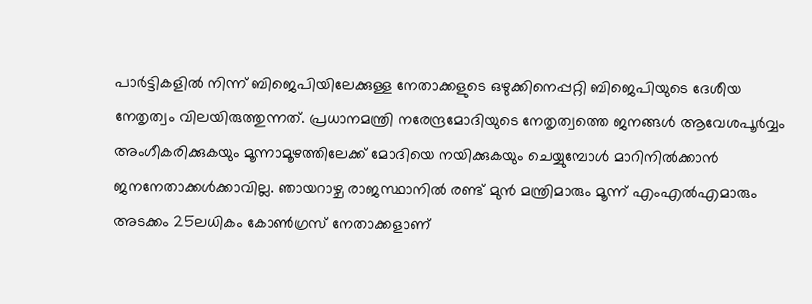പാര്‍ട്ടികളില്‍ നിന്ന് ബിജെപിയിലേക്കുള്ള നേതാക്കളുടെ ഒഴുക്കിനെപ്പറ്റി ബിജെപിയുടെ ദേശീയ നേതൃത്വം വിലയിരുത്തുന്നത്. പ്രധാനമന്ത്രി നരേന്ദ്രമോദിയുടെ നേതൃത്വത്തെ ജനങ്ങള്‍ ആവേശപൂര്‍വ്വം അംഗീകരിക്കുകയും മൂന്നാമൂഴത്തിലേക്ക് മോദിയെ നയിക്കുകയും ചെയ്യുമ്പോള്‍ മാറിനില്‍ക്കാന്‍ ജനനേതാക്കള്‍ക്കാവില്ല. ഞായറാഴ്ച രാജസ്ഥാനില്‍ രണ്ട് മുന്‍ മന്ത്രിമാരും മൂന്ന് എംഎല്‍എമാരും അടക്കം 25ലധികം കോണ്‍ഗ്രസ് നേതാക്കളാണ്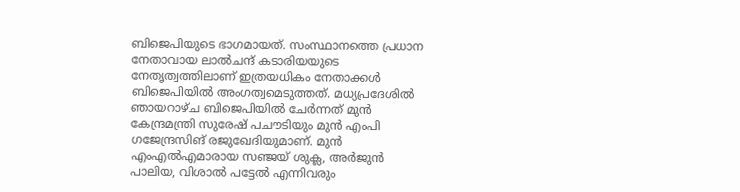ബിജെപിയുടെ ഭാഗമായത്. സംസ്ഥാനത്തെ പ്രധാന നേതാവായ ലാല്‍ചന്ദ് കടാരിയയുടെ നേതൃത്വത്തിലാണ് ഇത്രയധികം നേതാക്കള്‍ ബിജെപിയില്‍ അംഗത്വമെടുത്തത്. മധ്യപ്രദേശില്‍ ഞായറാഴ്ച ബിജെപിയില്‍ ചേര്‍ന്നത് മുന്‍ കേന്ദ്രമന്ത്രി സുരേഷ് പചൗടിയും മുന്‍ എംപി ഗജേന്ദ്രസിങ് രജുഖേദിയുമാണ്. മുന്‍ എംഎല്‍എമാരായ സഞ്ജയ് ശുക്ല, അര്‍ജുന്‍ പാലിയ, വിശാല്‍ പട്ടേല്‍ എന്നിവരും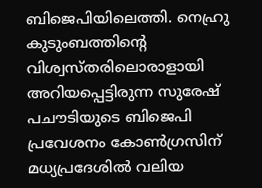ബിജെപിയിലെത്തി. നെഹ്രു കുടുംബത്തിന്റെ വിശ്വസ്തരിലൊരാളായി അറിയപ്പെട്ടിരുന്ന സുരേഷ് പചൗടിയുടെ ബിജെപി പ്രവേശനം കോണ്‍ഗ്രസിന് മധ്യപ്രദേശില്‍ വലിയ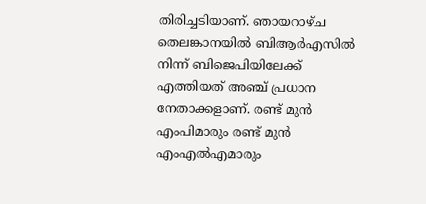തിരിച്ചടിയാണ്. ഞായറാഴ്ച തെലങ്കാനയില്‍ ബിആര്‍എസില്‍ നിന്ന് ബിജെപിയിലേക്ക് എത്തിയത് അഞ്ച് പ്രധാന നേതാക്കളാണ്. രണ്ട് മുന്‍ എംപിമാരും രണ്ട് മുന്‍ എംഎല്‍എമാരും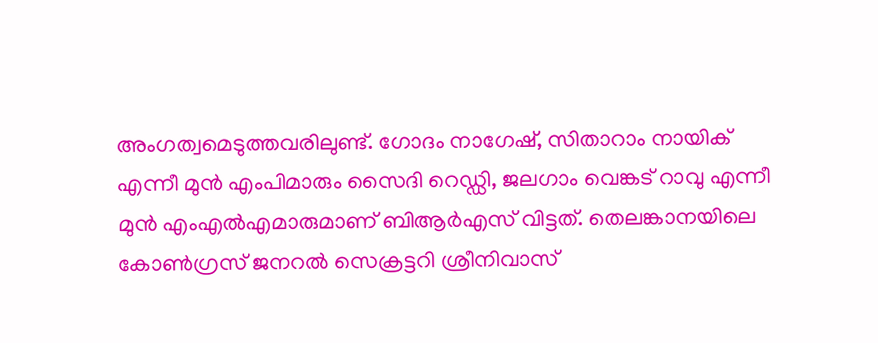അംഗത്വമെടുത്തവരിലുണ്ട്. ഗോദം നാഗേഷ്, സിതാറാം നായിക് എന്നീ മുന്‍ എംപിമാരും സൈദി റെഡ്ഡി, ജലഗാം വെങ്കട് റാവു എന്നീ മുന്‍ എംഎല്‍എമാരുമാണ് ബിആര്‍എസ് വിട്ടത്. തെലങ്കാനയിലെ കോണ്‍ഗ്രസ് ജനറല്‍ സെക്രട്ടറി ശ്രീനിവാസ്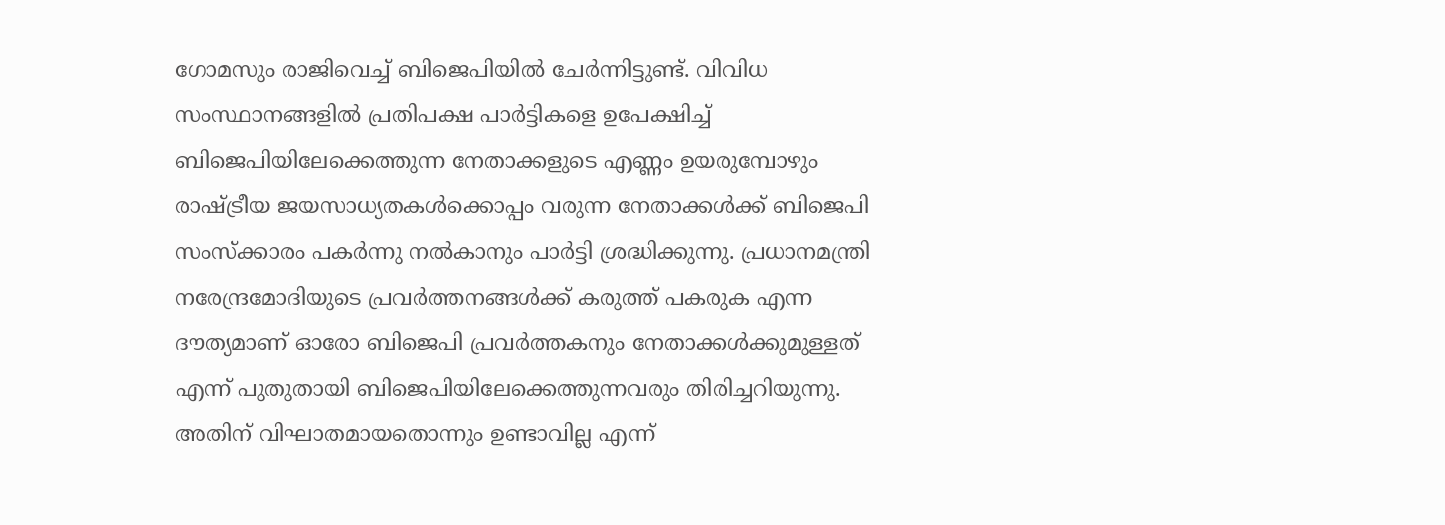ഗോമസും രാജിവെച്ച് ബിജെപിയില്‍ ചേര്‍ന്നിട്ടുണ്ട്. വിവിധ സംസ്ഥാനങ്ങളില്‍ പ്രതിപക്ഷ പാര്‍ട്ടികളെ ഉപേക്ഷിച്ച് ബിജെപിയിലേക്കെത്തുന്ന നേതാക്കളുടെ എണ്ണം ഉയരുമ്പോഴും രാഷ്‌ട്രീയ ജയസാധ്യതകള്‍ക്കൊപ്പം വരുന്ന നേതാക്കള്‍ക്ക് ബിജെപി സംസ്‌ക്കാരം പകര്‍ന്നു നല്‍കാനും പാര്‍ട്ടി ശ്രദ്ധിക്കുന്നു. പ്രധാനമന്ത്രി നരേന്ദ്രമോദിയുടെ പ്രവര്‍ത്തനങ്ങള്‍ക്ക് കരുത്ത് പകരുക എന്ന ദൗത്യമാണ് ഓരോ ബിജെപി പ്രവര്‍ത്തകനും നേതാക്കള്‍ക്കുമുള്ളത് എന്ന് പുതുതായി ബിജെപിയിലേക്കെത്തുന്നവരും തിരിച്ചറിയുന്നു. അതിന് വിഘാതമായതൊന്നും ഉണ്ടാവില്ല എന്ന്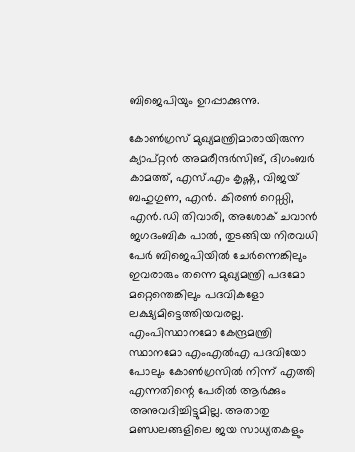ബിജെപിയും ഉറപ്പാക്കുന്നു.

കോണ്‍ഗ്രസ് മുഖ്യമന്ത്രിമാരായിരുന്ന ക്യാപ്റ്റന്‍ അമരീന്ദര്‍സിങ്, ദിഗംബര്‍ കാമത്ത്, എസ്.എം കൃഷ്ണ, വിജയ് ബഹുഗുണ, എന്‍. കിരണ്‍ റെഡ്ഡി, എന്‍.ഡി തിവാരി, അശോക് ചവാന്‍ ജഗദംബിക പാല്‍, തുടങ്ങിയ നിരവധി പേര്‍ ബിജെപിയില്‍ ചേര്‍ന്നെങ്കിലും ഇവരാരും തന്നെ മുഖ്യമന്ത്രി പദമോ മറ്റെന്തെങ്കിലും പദവികളോ ലക്ഷ്യമിട്ടെത്തിയവരല്ല. എംപിസ്ഥാനമോ കേന്ദ്രമന്ത്രി സ്ഥാനമോ എംഎല്‍എ പദവിയോ പോലും കോണ്‍ഗ്രസില്‍ നിന്ന് എത്തി എന്നതിന്റെ പേരില്‍ ആര്‍ക്കും അനുവദിച്ചിട്ടുമില്ല. അതാതു മണ്ഡലങ്ങളിലെ ജയ സാധ്യതകളും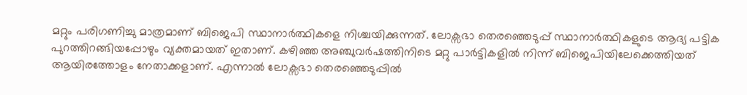മറ്റും പരിഗണിച്ചു മാത്രമാണ് ബിജെപി സ്ഥാനാര്‍ത്ഥികളെ നിശ്ചയിക്കുന്നത്. ലോക്സഭാ തെരഞ്ഞെടുപ്പ് സ്ഥാനാര്‍ത്ഥികളുടെ ആദ്യ പട്ടിക പുറത്തിറങ്ങിയപ്പോഴും വ്യക്തമായത് ഇതാണ്. കഴിഞ്ഞ അഞ്ചുവര്‍ഷത്തിനിടെ മറ്റു പാര്‍ട്ടികളില്‍ നിന്ന് ബിജെപിയിലേക്കെത്തിയത് ആയിരത്തോളം നേതാക്കളാണ്. എന്നാല്‍ ലോക്സഭാ തെരഞ്ഞെടുപ്പില്‍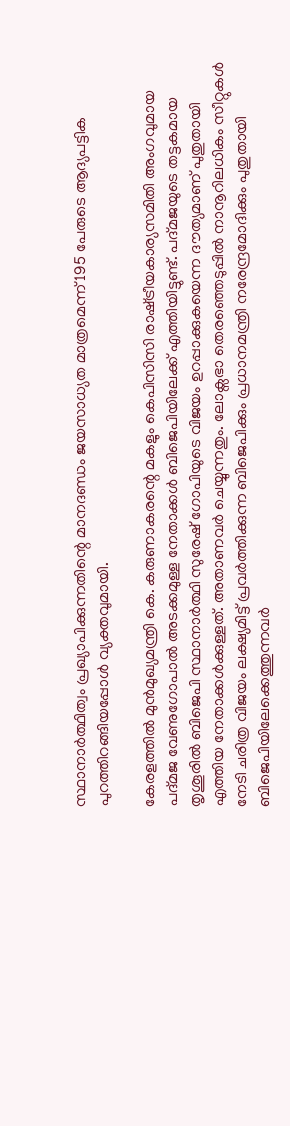സ്ഥാനാര്‍ത്ഥിത്വം പ്രഖ്യാപിക്കുന്നതിന്റെ മാനദണ്ഡം ജയസാധ്യത മാത്രമെന്ന് 195 പേരുടെ ആദ്യപട്ടിക പുറത്തിറങ്ങിയപ്പോള്‍ വ്യക്തവുമായി.

കേരളത്തില്‍ മുന്‍മുഖ്യമന്ത്രി കെ. കരുണാകരന്റെ മകളും കെപിസിസി രാഷ്‌ട്രീയകാര്യസമിതി അംഗവുമായ പദ്മജ വേണുഗോപാല്‍ അടക്കമുള്ള നേതാക്കള്‍ ബിജെപിയിലേക്ക് എത്തിയിട്ടുണ്ട്. പദ്മജയുടെ തട്ടകമായ തൃശൂരില്‍ ബിജെപി സ്ഥാനാര്‍ത്ഥി സുരേഷ് ഗോപിയുടെ വിജയം ഉറപ്പാക്കുകയെന്ന ദൗത്യമാണ് പുതുതായി എത്തിയ നേതാക്കള്‍ക്കുള്ളത്. അതാണവര്‍ ചെയ്യുന്നതും. ലോക്സഭാ തെരഞ്ഞെടുപ്പില്‍ നാനൂറിലധികം സീറ്റുകള്‍ നേടി ചരിത്ര വിജയം ലക്ഷ്യമിട്ട് പ്രവര്‍ത്തിക്കുന്ന ബിജെപിക്കും പ്രധാനമന്ത്രി നരേന്ദ്രമോദിക്കും പുതുതായി ബിജെപിയിലേക്കെത്തുന്നവര്‍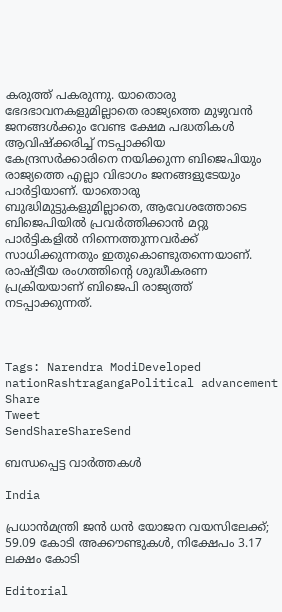കരുത്ത് പകരുന്നു. യാതൊരു ഭേദഭാവനകളുമില്ലാതെ രാജ്യത്തെ മുഴുവന്‍ ജനങ്ങള്‍ക്കും വേണ്ട ക്ഷേമ പദ്ധതികള്‍ ആവിഷ്‌ക്കരിച്ച് നടപ്പാക്കിയ കേന്ദ്രസര്‍ക്കാരിനെ നയിക്കുന്ന ബിജെപിയും രാജ്യത്തെ എല്ലാ വിഭാഗം ജനങ്ങളുടേയും പാര്‍ട്ടിയാണ്. യാതൊരു ബുദ്ധിമുട്ടുകളുമില്ലാതെ, ആവേശത്തോടെ ബിജെപിയില്‍ പ്രവര്‍ത്തിക്കാന്‍ മറ്റു പാര്‍ട്ടികളില്‍ നിന്നെത്തുന്നവര്‍ക്ക് സാധിക്കുന്നതും ഇതുകൊണ്ടുതന്നെയാണ്. രാഷ്‌ട്രീയ രംഗത്തിന്റെ ശുദ്ധീകരണ പ്രക്രിയയാണ് ബിജെപി രാജ്യത്ത് നടപ്പാക്കുന്നത്.



Tags: Narendra ModiDeveloped nationRashtragangaPolitical advancement
Share
Tweet
SendShareShareSend

ബന്ധപ്പെട്ട വാര്‍ത്തകള്‍

India

പ്രധാന്‍മന്ത്രി ജന്‍ ധന്‍ യോജന വയസിലേക്ക്; 59.09 കോടി അക്കൗണ്ടുകള്‍, നിക്ഷേപം 3.17 ലക്ഷം കോടി

Editorial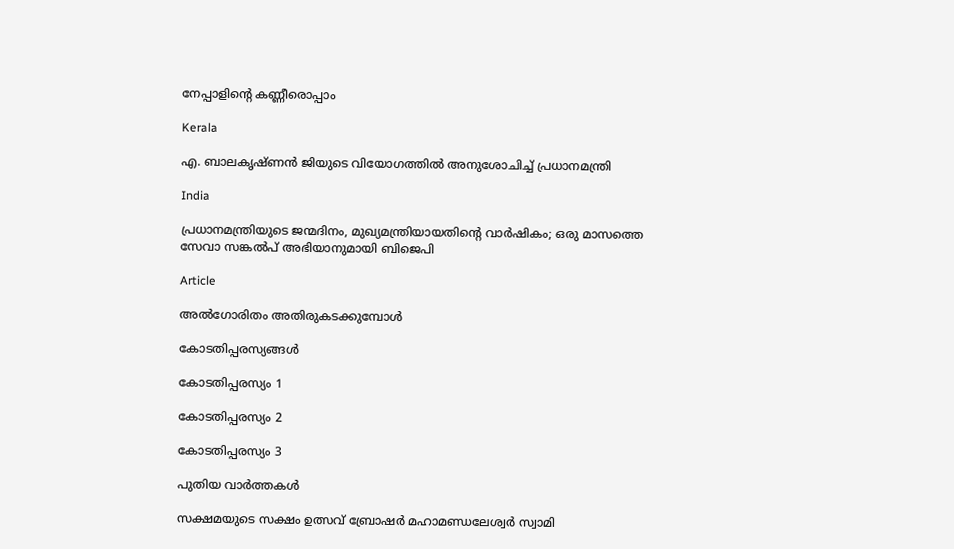നേപ്പാളിന്റെ കണ്ണീരൊപ്പാം

Kerala

എ. ബാലകൃഷ്ണൻ ജിയുടെ വിയോഗത്തിൽ അനുശോചിച്ച് പ്രധാനമന്ത്രി

India

പ്രധാനമന്ത്രിയുടെ ജന്മദിനം, മുഖ്യമന്ത്രിയായതിന്റെ വാര്‍ഷികം; ഒരു മാസത്തെ സേവാ സങ്കല്‍പ് അഭിയാനുമായി ബിജെപി

Article

അല്‍ഗോരിതം അതിരുകടക്കുമ്പോള്‍

കോടതിപ്പരസ്യങ്ങള്‍

കോടതിപ്പരസ്യം 1

കോടതിപ്പരസ്യം 2

കോടതിപ്പരസ്യം 3

പുതിയ വാര്‍ത്തകള്‍

സക്ഷമയുടെ സക്ഷം ഉത്സവ് ബ്രോഷര്‍ മഹാമണ്ഡലേശ്വര്‍ സ്വാമി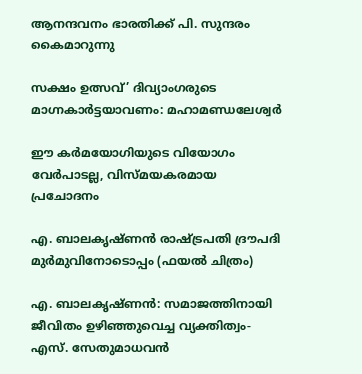ആനന്ദവനം ഭാരതിക്ക് പി. സുന്ദരം കൈമാറുന്നു

സക്ഷം ഉത്സവ്’ ദിവ്യാംഗരുടെ മാഗ്നകാര്‍ട്ടയാവണം: മഹാമണ്ഡലേശ്വര്‍

ഈ കര്‍മയോഗിയുടെ വിയോഗം വേര്‍പാടല്ല, വിസ്മയകരമായ പ്രചോദനം

എ. ബാലകൃഷ്ണന്‍ രാഷ്ട്രപതി ദ്രൗപദി മുര്‍മുവിനോടൊപ്പം (ഫയല്‍ ചിത്രം)

എ. ബാലകൃഷ്ണന്‍: സമാജത്തിനായി ജീവിതം ഉഴിഞ്ഞുവെച്ച വ്യക്തിത്വം- എസ്. സേതുമാധവന്‍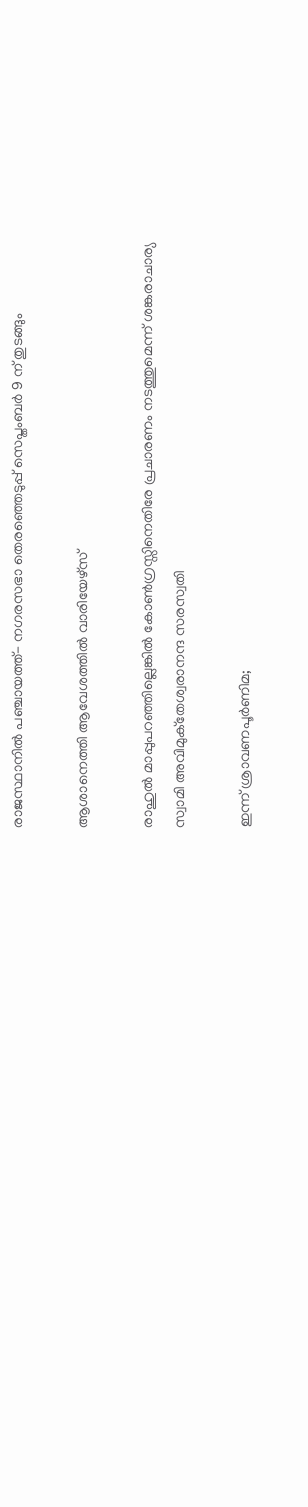രാജസ്ഥാനിൽ പഞ്ചായത്ത്- നഗരസഭാ തെരഞ്ഞെടുപ്പ് സെപ്തംബർ 9 ന് തുടങ്ങും

ആശാനെത്തി ആവേശത്തില്‍ വാരിയേഴ്‌സ്

രാഹുൽ മാപ്പുപറഞ്ഞില്ലെങ്കിൽ കോൺഗ്രസ്സിനെതിരേ പ്രചാരണം നടത്തുമെന്ന് ശങ്കരാചാര്യ സ്വാമി അവിമുക്‌തേശ്വരാനന്ദ സരസ്വതി

ഇന്ന് ശ്രാവണപൂര്‍ണിമ;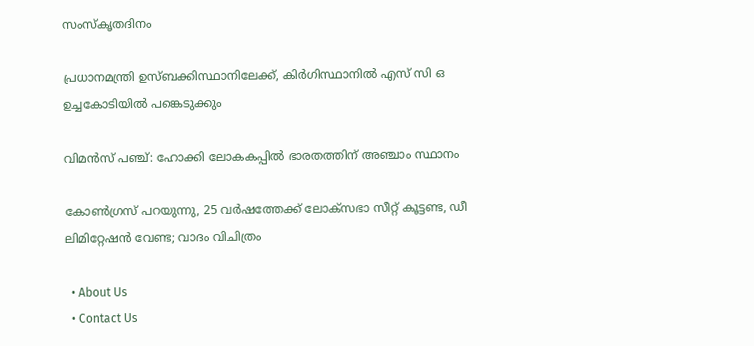സംസ്‌കൃതദിനം

പ്രധാനമന്ത്രി ഉസ്ബക്കിസ്ഥാനിലേക്ക്, കിർഗിസ്ഥാനിൽ എസ് സി ഒ ഉച്ചകോടിയിൽ പങ്കെടുക്കും

വിമന്‍സ് പഞ്ച്: ഹോക്കി ലോകകപ്പില്‍ ഭാരതത്തിന് അഞ്ചാം സ്ഥാനം

കോൺഗ്രസ് പറയുന്നു, 25 വർഷത്തേക്ക് ലോക്‌സഭാ സീറ്റ് കൂട്ടണ്ട, ഡീ ലിമിറ്റേഷൻ വേണ്ട; വാദം വിചിത്രം

  • About Us
  • Contact Us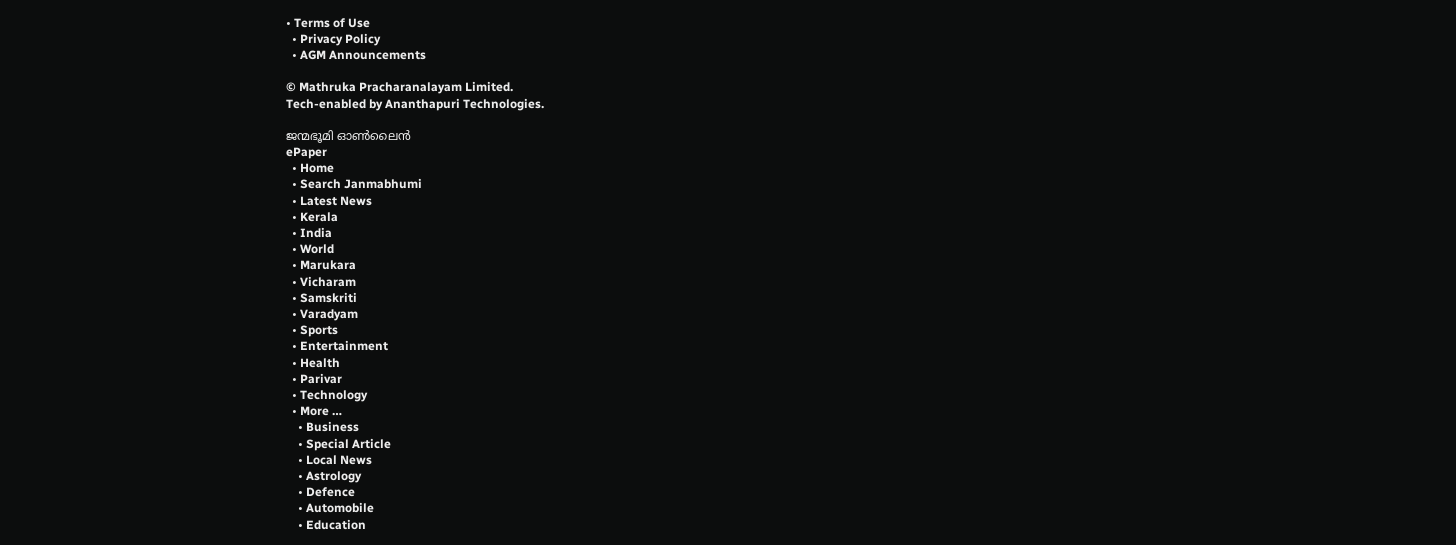• Terms of Use
  • Privacy Policy
  • AGM Announcements

© Mathruka Pracharanalayam Limited.
Tech-enabled by Ananthapuri Technologies.

ജന്മഭൂമി ഓണ്‍ലൈന്‍
ePaper
  • Home
  • Search Janmabhumi
  • Latest News
  • Kerala
  • India
  • World
  • Marukara
  • Vicharam
  • Samskriti
  • Varadyam
  • Sports
  • Entertainment
  • Health
  • Parivar
  • Technology
  • More …
    • Business
    • Special Article
    • Local News
    • Astrology
    • Defence
    • Automobile
    • Education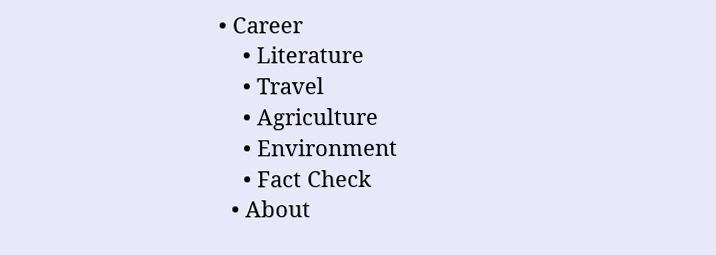• Career
    • Literature
    • Travel
    • Agriculture
    • Environment
    • Fact Check
  • About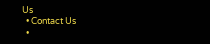Us
  • Contact Us
  •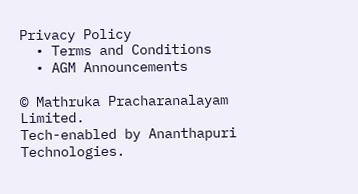Privacy Policy
  • Terms and Conditions
  • AGM Announcements

© Mathruka Pracharanalayam Limited.
Tech-enabled by Ananthapuri Technologies.